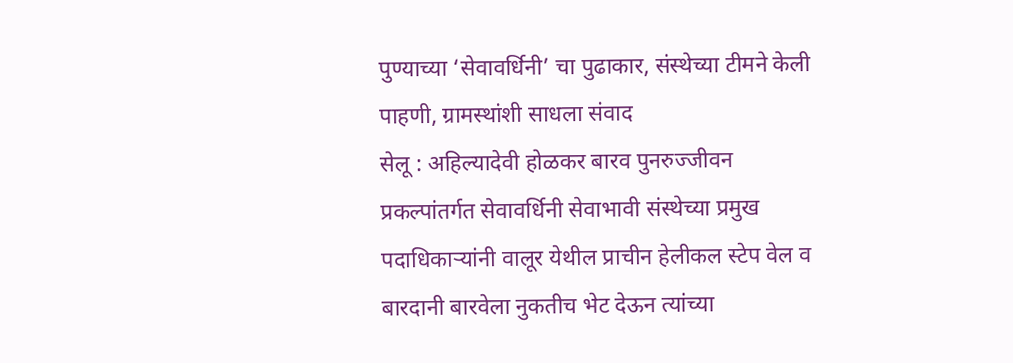पुण्याच्या ‘सेवावर्धिनी’ चा पुढाकार, संस्थेच्या टीमने केली पाहणी, ग्रामस्थांशी साधला संवाद
सेलू : अहिल्यादेवी होळकर बारव पुनरुज्जीवन प्रकल्पांतर्गत सेवावर्धिनी सेवाभावी संस्थेच्या प्रमुख पदाधिकाऱ्यांनी वालूर येथील प्राचीन हेलीकल स्टेप वेल व बारदानी बारवेला नुकतीच भेट देऊन त्यांच्या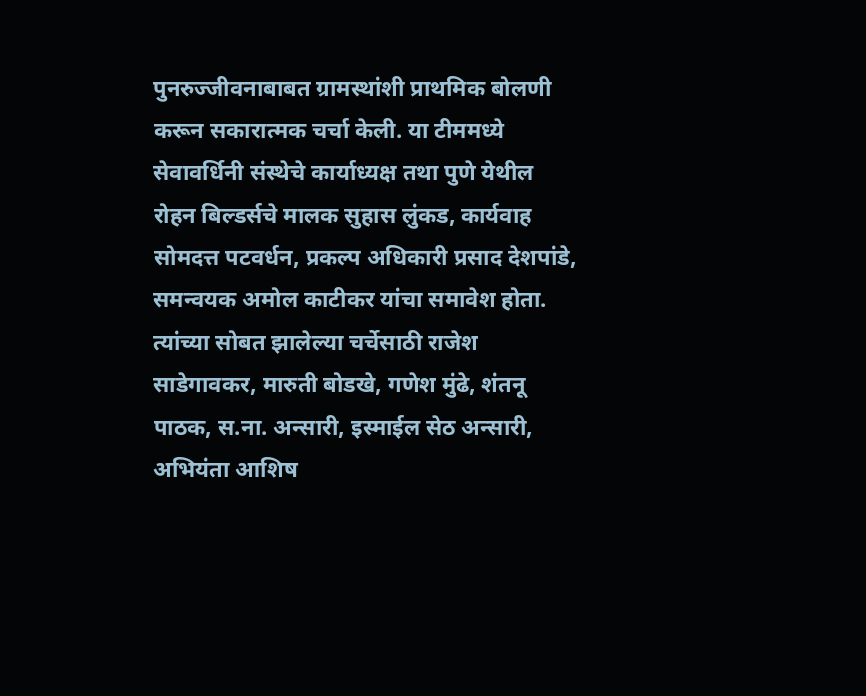पुनरुज्जीवनाबाबत ग्रामस्थांशी प्राथमिक बोलणी करून सकारात्मक चर्चा केली. या टीममध्ये सेवावर्धिनी संस्थेचे कार्याध्यक्ष तथा पुणे येथील रोहन बिल्डर्सचे मालक सुहास लुंकड, कार्यवाह सोमदत्त पटवर्धन, प्रकल्प अधिकारी प्रसाद देशपांडे, समन्वयक अमोल काटीकर यांचा समावेश होता. त्यांच्या सोबत झालेल्या चर्चेसाठी राजेश साडेगावकर, मारुती बोडखे, गणेश मुंढे, शंतनू पाठक, स.ना. अन्सारी, इस्माईल सेठ अन्सारी, अभियंता आशिष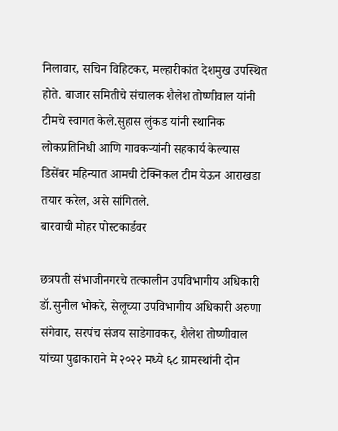निलावार, सचिन विहिटकर, मल्हारीकांत देशमुख उपस्थित होते. बाजार समितीचे संचालक शैलेश तोष्णीवाल यांनी टीमचे स्वागत केले.सुहास लुंकड यांनी स्थानिक लोकप्रतिनिधी आणि गावकऱ्यांनी सहकार्य केल्यास डिसेंबर महिन्यात आमची टेक्निकल टीम येऊन आराखडा तयार करेल, असे सांगितले.
बारवाची मोहर पोस्टकार्डवर

छत्रपती संभाजीनगरचे तत्कालीन उपविभागीय अधिकारी डॉ.सुनील भोकरे, सेलूच्या उपविभागीय अधिकारी अरुणा संगेवार, सरपंच संजय साडेगावकर, शैलेश तोष्णीवाल यांच्या पुढाकाराने मे २०२२ मध्ये ६८ ग्रामस्थांनी दोन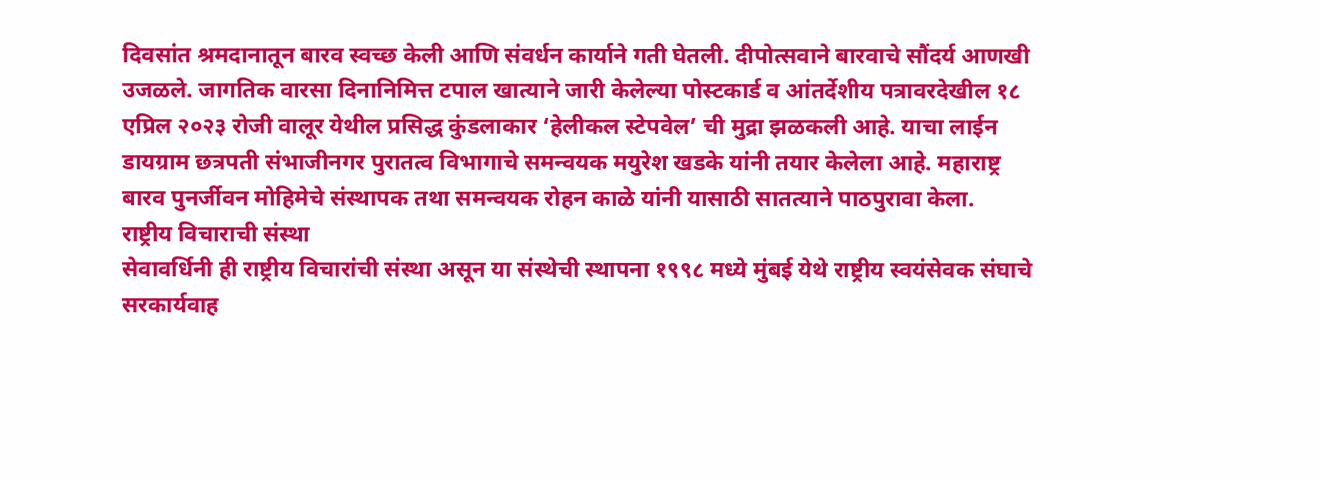दिवसांत श्रमदानातून बारव स्वच्छ केली आणि संवर्धन कार्याने गती घेतली. दीपोत्सवाने बारवाचे सौंदर्य आणखी उजळले. जागतिक वारसा दिनानिमित्त टपाल खात्याने जारी केलेल्या पोस्टकार्ड व आंतर्देशीय पत्रावरदेखील १८ एप्रिल २०२३ रोजी वालूर येथील प्रसिद्ध कुंडलाकार ‘हेलीकल स्टेपवेल’ ची मुद्रा झळकली आहे. याचा लाईन डायग्राम छत्रपती संभाजीनगर पुरातत्व विभागाचे समन्वयक मयुरेश खडके यांनी तयार केलेला आहे. महाराष्ट्र बारव पुनर्जीवन मोहिमेचे संस्थापक तथा समन्वयक रोहन काळे यांनी यासाठी सातत्याने पाठपुरावा केला.
राष्ट्रीय विचाराची संस्था
सेवावर्धिनी ही राष्ट्रीय विचारांची संस्था असून या संस्थेची स्थापना १९९८ मध्ये मुंबई येथे राष्ट्रीय स्वयंसेवक संघाचे सरकार्यवाह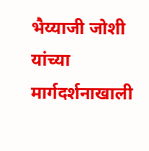भैय्याजी जोशी यांच्या मार्गदर्शनाखाली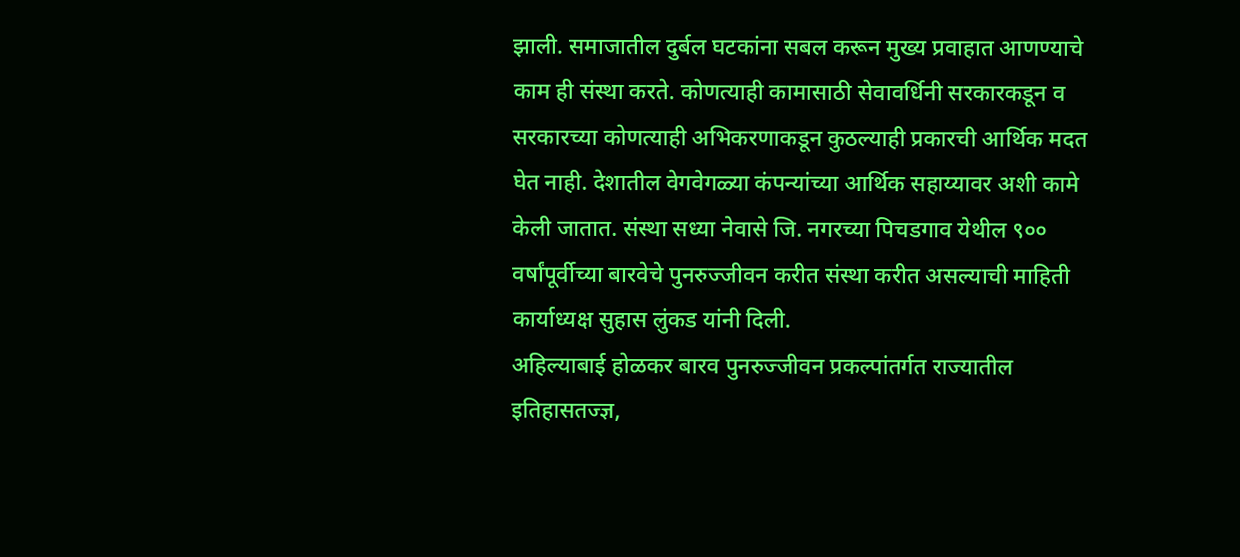झाली. समाजातील दुर्बल घटकांना सबल करून मुख्य प्रवाहात आणण्याचे काम ही संस्था करते. कोणत्याही कामासाठी सेवावर्धिनी सरकारकडून व सरकारच्या कोणत्याही अभिकरणाकडून कुठल्याही प्रकारची आर्थिक मदत घेत नाही. देशातील वेगवेगळ्या कंपन्यांच्या आर्थिक सहाय्यावर अशी कामे केली जातात. संस्था सध्या नेवासे जि. नगरच्या पिचडगाव येथील ९०० वर्षांपूर्वीच्या बारवेचे पुनरुज्जीवन करीत संस्था करीत असल्याची माहिती कार्याध्यक्ष सुहास लुंकड यांनी दिली.
अहिल्याबाई होळकर बारव पुनरुज्जीवन प्रकल्पांतर्गत राज्यातील इतिहासतज्ज्ञ,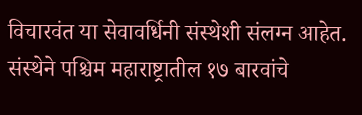विचारवंत या सेवावर्धिनी संस्थेशी संलग्न आहेत. संस्थेने पश्चिम महाराष्ट्रातील १७ बारवांचे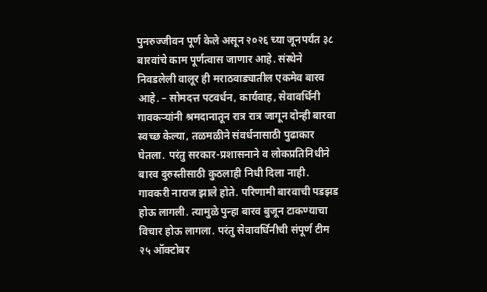पुनरुज्जीवन पूर्ण केले असून २०२६ च्या जूनपर्यंत ३८ बारवांचे काम पूर्णत्वास जाणार आहे. संस्थेने निवडलेली वालूर ही मराठवाड्यातील एकमेव बारव आहे. – सोमदत्त पटवर्धन, कार्यवाह, सेवावर्धिनी
गावकऱ्यांनी श्रमदानातून रात्र रात्र जागून दोन्ही बारवा स्वच्छ केल्या, तळमळीने संवर्धनासाठी पुढाकार घेतला. परंतु सरकार-प्रशासनाने व लोकप्रतिनिधीने बारव दुरुस्तीसाठी कुठलाही निधी दिला नाही. गावकरी नाराज झाले होते. परिणामी बारवाची पडझड होऊ लागली. त्यामुळे पुन्हा बारव बुजून टाकण्याचा विचार होऊ लागला. परंतु सेवावर्धिनीची संपूर्ण टीम २५ ऑक्टोबर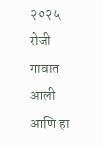२०२५ रोजी गावात आली आणि हा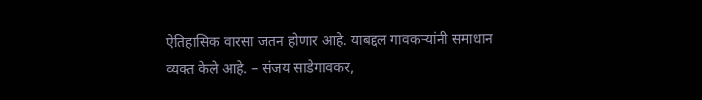ऐतिहासिक वारसा जतन होणार आहे. याबद्दल गावकऱ्यांनी समाधान व्यक्त केले आहे. – संजय साडेगावकर,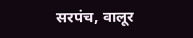सरपंच, वालूर